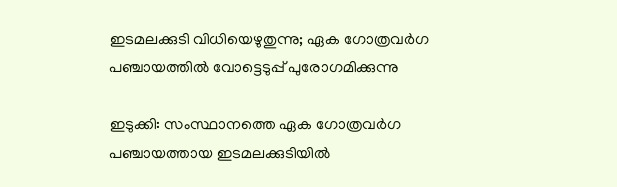ഇടമലക്കുടി വിധിയെഴുതുന്നു; ഏക ഗോത്രവര്‍ഗ പഞ്ചായത്തില്‍ വോട്ടെടുപ്പ് പുരോഗമിക്കുന്നു

ഇടുക്കി: സംസ്ഥാനത്തെ ഏക ഗോത്രവര്‍ഗ പഞ്ചായത്തായ ഇടമലക്കുടിയിൽ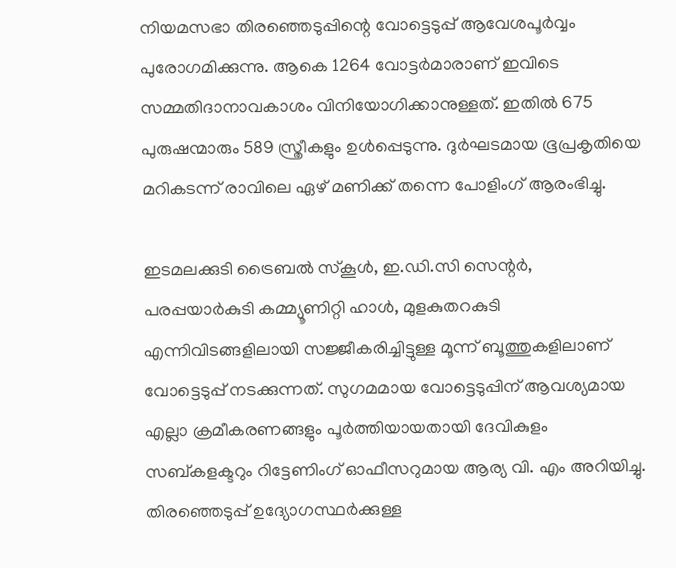നിയമസഭാ തിരഞ്ഞെടുപ്പിന്റെ വോട്ടെടുപ്പ് ആവേശപൂർവ്വം പുരോഗമിക്കുന്നു. ആകെ 1264 വോട്ടര്‍മാരാണ് ഇവിടെ സമ്മതിദാനാവകാശം വിനിയോഗിക്കാനുള്ളത്. ഇതിൽ 675 പുരുഷന്മാരും 589 സ്ത്രീകളും ഉൾപ്പെടുന്നു. ദുർഘടമായ ഭൂപ്രകൃതിയെ മറികടന്ന് രാവിലെ ഏഴ് മണിക്ക് തന്നെ പോളിംഗ് ആരംഭിച്ചു.

ഇടമലക്കുടി ട്രൈബല്‍ സ്‌കൂള്‍, ഇ.ഡി.സി സെന്റര്‍, പരപ്പയാര്‍കുടി കമ്മ്യൂണിറ്റി ഹാള്‍, മുളകുതറകുടി എന്നിവിടങ്ങളിലായി സജ്ജീകരിച്ചിട്ടുള്ള മൂന്ന് ബൂത്തുകളിലാണ് വോട്ടെടുപ്പ് നടക്കുന്നത്. സുഗമമായ വോട്ടെടുപ്പിന് ആവശ്യമായ എല്ലാ ക്രമീകരണങ്ങളും പൂർത്തിയായതായി ദേവികുളം സബ്കളക്ടറും റിട്ടേണിംഗ് ഓഫീസറുമായ ആര്യ വി. എം അറിയിച്ചു. തിരഞ്ഞെടുപ്പ് ഉദ്യോഗസ്ഥര്‍ക്കുള്ള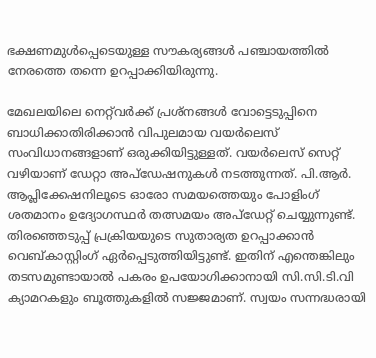ഭക്ഷണമുള്‍പ്പെടെയുള്ള സൗകര്യങ്ങള്‍ പഞ്ചായത്തിൽ നേരത്തെ തന്നെ ഉറപ്പാക്കിയിരുന്നു.

മേഖലയിലെ നെറ്റ്‌വര്‍ക്ക് പ്രശ്‌നങ്ങള്‍ വോട്ടെടുപ്പിനെ ബാധിക്കാതിരിക്കാൻ വിപുലമായ വയര്‍ലെസ് സംവിധാനങ്ങളാണ് ഒരുക്കിയിട്ടുള്ളത്. വയര്‍ലെസ് സെറ്റ് വഴിയാണ് ഡേറ്റാ അപ്‌ഡേഷനുകൾ നടത്തുന്നത്. പി.ആര്‍. ആപ്ലിക്കേഷനിലൂടെ ഓരോ സമയത്തെയും പോളിംഗ് ശതമാനം ഉദ്യോഗസ്ഥർ തത്സമയം അപ്‌ഡേറ്റ് ചെയ്യുന്നുണ്ട്. തിരഞ്ഞെടുപ്പ് പ്രക്രിയയുടെ സുതാര്യത ഉറപ്പാക്കാൻ വെബ്കാസ്റ്റിംഗ് ഏർപ്പെടുത്തിയിട്ടുണ്ട്. ഇതിന് എന്തെങ്കിലും തടസമുണ്ടായാൽ പകരം ഉപയോഗിക്കാനായി സി.സി.ടി.വി ക്യാമറകളും ബൂത്തുകളിൽ സജ്ജമാണ്. സ്വയം സന്നദ്ധരായി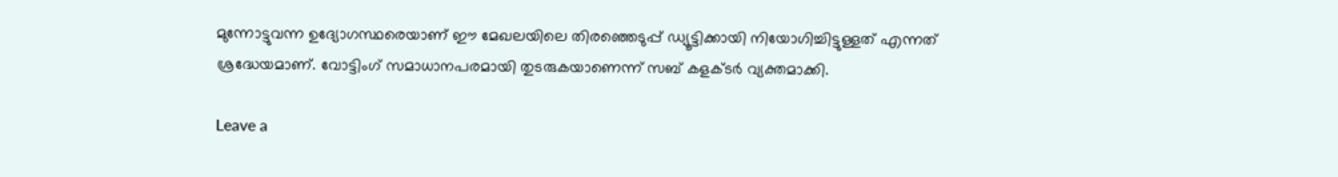മുന്നോട്ടുവന്ന ഉദ്യോഗസ്ഥരെയാണ് ഈ മേഖലയിലെ തിരഞ്ഞെടുപ്പ് ഡ്യൂട്ടിക്കായി നിയോഗിച്ചിട്ടുള്ളത് എന്നത് ശ്രദ്ധേയമാണ്. വോട്ടിംഗ് സമാധാനപരമായി തുടരുകയാണെന്ന് സബ് കളക്ടര്‍ വ്യക്തമാക്കി.

Leave a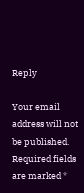Reply

Your email address will not be published. Required fields are marked *